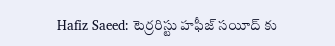Hafiz Saeed: టెర్రరిస్టు హఫీజ్ సయీద్ కు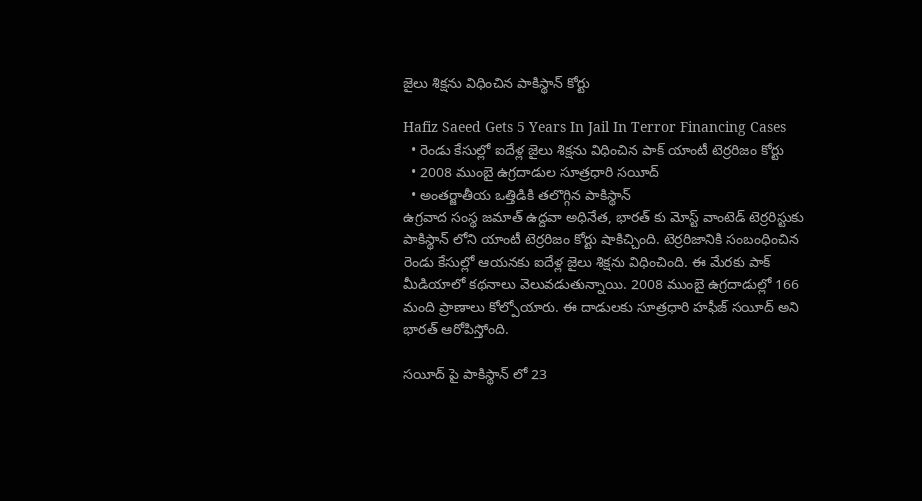జైలు శిక్షను విధించిన పాకిస్థాన్ కోర్టు

Hafiz Saeed Gets 5 Years In Jail In Terror Financing Cases
  • రెండు కేసుల్లో ఐదేళ్ల జైలు శిక్షను విధించిన పాక్ యాంటీ టెర్రరిజం కోర్టు
  • 2008 ముంబై ఉగ్రదాడుల సూత్రధారి సయీద్
  • అంతర్జాతీయ ఒత్తిడికి తలొగ్గిన పాకిస్థాన్
ఉగ్రవాద సంస్థ జమాత్ ఉద్దవా అధినేత, భారత్ కు మోస్ట్ వాంటెడ్ టెర్రరిస్టుకు పాకిస్థాన్ లోని యాంటీ టెర్రరిజం కోర్టు షాకిచ్చింది. టెర్రరిజానికి సంబంధించిన రెండు కేసుల్లో ఆయనకు ఐదేళ్ల జైలు శిక్షను విధించింది. ఈ మేరకు పాక్ మీడియాలో కథనాలు వెలువడుతున్నాయి. 2008 ముంబై ఉగ్రదాడుల్లో 166 మంది ప్రాణాలు కోల్పోయారు. ఈ దాడులకు సూత్రధారి హఫీజ్ సయీద్ అని భారత్ ఆరోపిస్తోంది.

సయీద్ పై పాకిస్థాన్ లో 23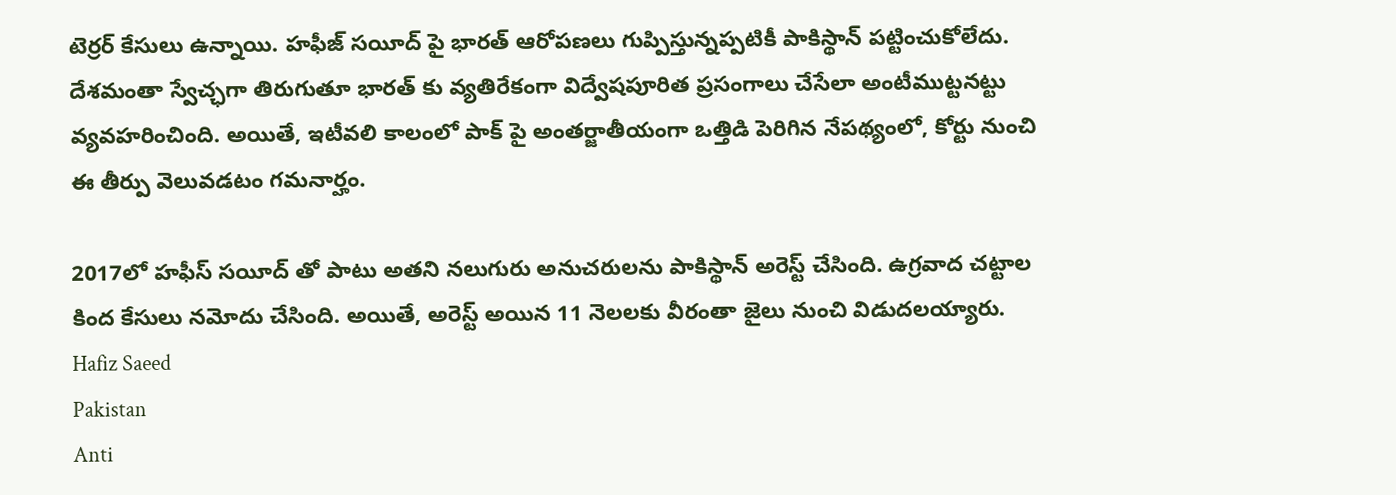టెర్రర్ కేసులు ఉన్నాయి. హఫీజ్ సయీద్ పై భారత్ ఆరోపణలు గుప్పిస్తున్నప్పటికీ పాకిస్థాన్ పట్టించుకోలేదు. దేశమంతా స్వేచ్ఛగా తిరుగుతూ భారత్ కు వ్యతిరేకంగా విద్వేషపూరిత ప్రసంగాలు చేసేలా అంటీముట్టనట్టు వ్యవహరించింది. అయితే, ఇటీవలి కాలంలో పాక్ పై అంతర్జాతీయంగా ఒత్తిడి పెరిగిన నేపథ్యంలో, కోర్టు నుంచి ఈ తీర్పు వెలువడటం గమనార్హం.

2017లో హఫీస్ సయీద్ తో పాటు అతని నలుగురు అనుచరులను పాకిస్థాన్ అరెస్ట్ చేసింది. ఉగ్రవాద చట్టాల కింద కేసులు నమోదు చేసింది. అయితే, అరెస్ట్ అయిన 11 నెలలకు వీరంతా జైలు నుంచి విడుదలయ్యారు.
Hafiz Saeed
Pakistan
Anti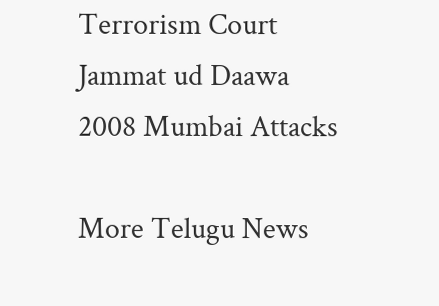Terrorism Court
Jammat ud Daawa
2008 Mumbai Attacks

More Telugu News